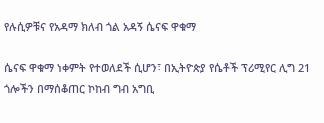የሉሲዎቹና የአዳማ ክለብ ጎል አዳኝ ሴናፍ ዋቁማ

ሴናፍ ዋቁማ ነቀምት የተወለደች ሲሆን፣ በኢትዮጵያ የሴቶች ፕሪሚየር ሊግ 21 ጎሎችን በማሰቆጠር ኮከብ ግብ አግቢ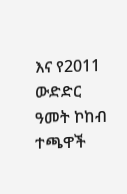እና የ2011 ውድድር ዓመት ኮከብ ተጫዋች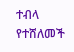ተብላ የተሸለመች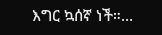እግር ኳሰኛ ነች።…